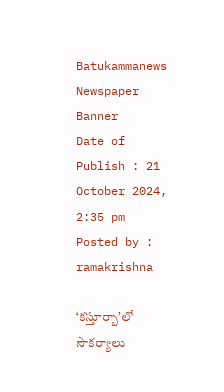Batukammanews
Newspaper Banner
Date of Publish : 21 October 2024, 2:35 pm Posted by : ramakrishna

‘కస్తూర్బా’లో సౌకర్యాలు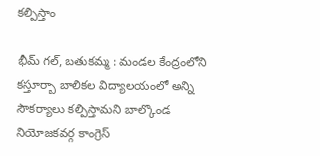కల్పిస్తాం

భీమ్ గల్, బతుకమ్మ : మండల కేంద్రంలోని కస్తూర్బా బాలికల విద్యాలయంలో అన్ని సౌకర్యాలు కల్పిస్తామని బాల్కొండ నియోజకవర్గ కాంగ్రెస్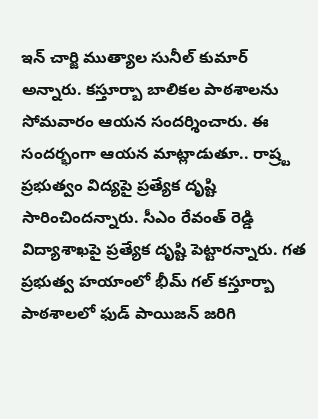ఇన్ చార్జి ముత్యాల సునీల్ కుమార్ అన్నారు. కస్తూర్బా బాలికల పాఠశాలను సోమవారం ఆయన సందర్శించారు. ఈ సందర్భంగా ఆయన మాట్లాడుతూ.. రాష్ర్ట ప్రభుత్వం విద్యపై ప్రత్యేక దృష్టి సారించిందన్నారు. సీఎం రేవంత్ రెడ్డి విద్యాశాఖపై ప్రత్యేక దృష్టి పెట్టారన్నారు. గత ప్రభుత్వ హయాంలో భీమ్ గల్ కస్తూర్బా పాఠశాలలో ఫుడ్ పాయిజన్ జరిగి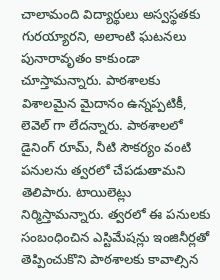చాలామంది విద్యార్థులు అస్వస్థతకు గురయ్యారని, అలాంటి ఘటనలు పునారావృతం కాకుండా చూస్తామన్నారు. పాఠశాలకు విశాలమైన మైదానం ఉన్నప్పటికీ, లెవెల్ గా లేదన్నారు. పాఠశాలలో డైనింగ్ రూమ్, నీటి సౌకర్యం వంటి పనులను త్వరలో చేపడుతామని తెలిపారు. టాయిలెట్లు నిర్మిస్తామన్నారు. త్వరలో ఈ పనులకు సంబంధించిన ఎస్టిమేషన్లు ఇంజినీర్లతో  తెప్పించుకొని పాఠశాలకు కావాల్సిన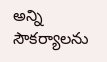అన్ని సౌకర్యాలను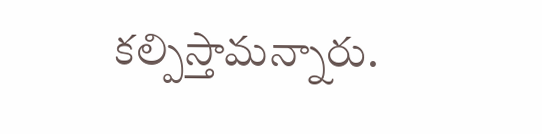కల్పిస్తామన్నారు.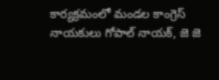కార్యక్రమంలో మండల కాంగ్రెస్ నాయకులు గోపాల్ నాయక్, జె జె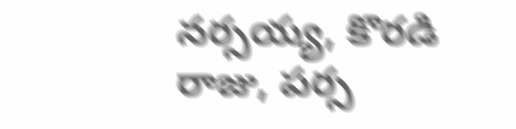నర్సయ్య, కొరడి రాజు, పర్స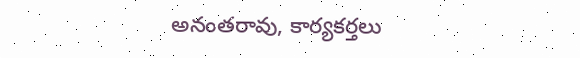అనంతరావు, కార్యకర్తలు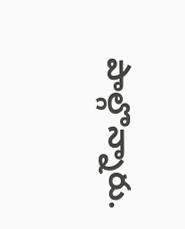పాల్గొన్నారు.